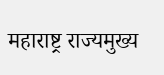महाराष्ट्र राज्यमुख्य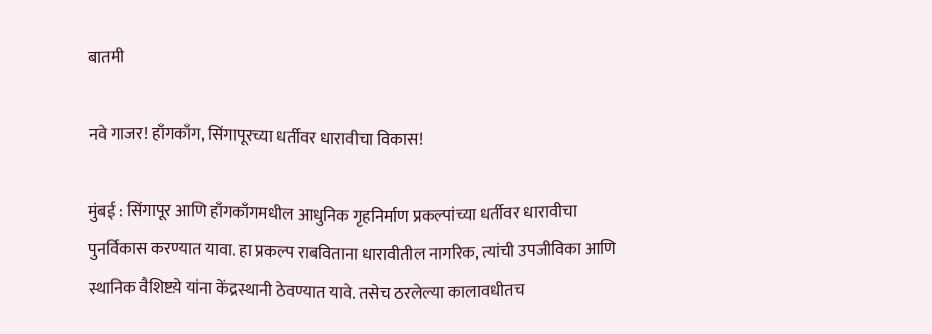बातमी

नवे गाजर! हाँगकाँग, सिंगापूरच्या धर्तीवर धारावीचा विकास!

मुंबई : सिंगापूर आणि हाँगकाँगमधील आधुनिक गृहनिर्माण प्रकल्पांच्या धर्तीवर धारावीचा पुनर्विकास करण्यात यावा. हा प्रकल्प राबविताना धारावीतील नागरिक, त्यांची उपजीविका आणि स्थानिक वैशिष्टय़े यांना केंद्रस्थानी ठेवण्यात यावे. तसेच ठरलेल्या कालावधीतच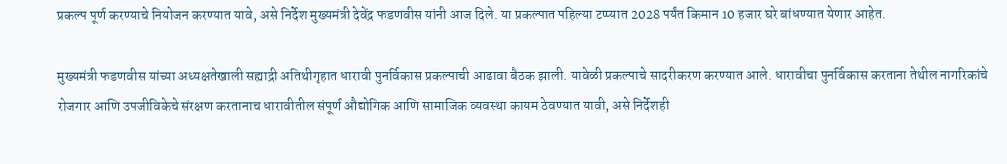प्रकल्प पूर्ण करण्याचे नियोजन करण्यात यावे, असे निर्देश मुख्यमंत्री देवेंद्र फडणवीस यांनी आज दिले. या प्रकल्पात पहिल्या टप्प्यात 2028 पर्यंत किमान 10 हजार घरे बांधण्यात येणार आहेत.

मुख्यमंत्री फडणवीस यांच्या अध्यक्षतेखाली सह्याद्री अतिथीगृहात धारावी पुनर्विकास प्रकल्पाची आढावा बैठक झाली. यावेळी प्रकल्पाचे सादरीकरण करण्यात आले. धारावीचा पुनर्विकास करताना तेथील नागरिकांचे रोजगार आणि उपजीविकेचे संरक्षण करतानाच धारावीतील संपूर्ण औद्योगिक आणि सामाजिक व्यवस्था कायम ठेवण्यात यावी, असे निर्देशही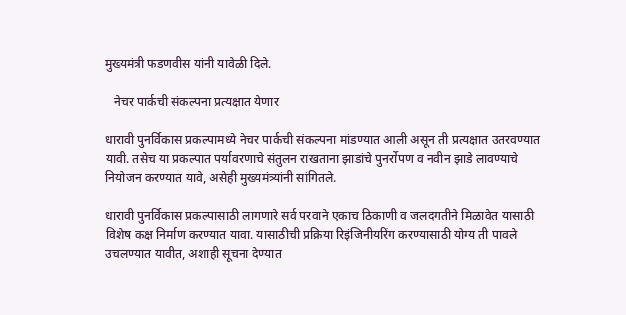मुख्यमंत्री फडणवीस यांनी यावेळी दिले.

   नेचर पार्कची संकल्पना प्रत्यक्षात येणार

धारावी पुनर्विकास प्रकल्पामध्ये नेचर पार्कची संकल्पना मांडण्यात आली असून ती प्रत्यक्षात उतरवण्यात यावी. तसेच या प्रकल्पात पर्यावरणाचे संतुलन राखताना झाडांचे पुनर्रोपण व नवीन झाडे लावण्याचे नियोजन करण्यात यावे, असेही मुख्यमंत्र्यांनी सांगितले.

धारावी पुनर्विकास प्रकल्पासाठी लागणारे सर्व परवाने एकाच ठिकाणी व जलदगतीने मिळावेत यासाठी विशेष कक्ष निर्माण करण्यात यावा. यासाठीची प्रक्रिया रिइंजिनीयरिंग करण्यासाठी योग्य ती पावले उचलण्यात यावीत, अशाही सूचना देण्यात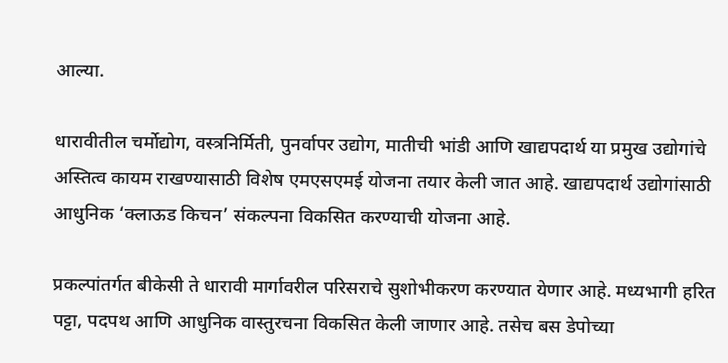आल्या.

धारावीतील चर्मोद्योग, वस्त्रनिर्मिती, पुनर्वापर उद्योग, मातीची भांडी आणि खाद्यपदार्थ या प्रमुख उद्योगांचे अस्तित्व कायम राखण्यासाठी विशेष एमएसएमई योजना तयार केली जात आहे. खाद्यपदार्थ उद्योगांसाठी आधुनिक ‘क्लाऊड किचन’ संकल्पना विकसित करण्याची योजना आहे.

प्रकल्पांतर्गत बीकेसी ते धारावी मार्गावरील परिसराचे सुशोभीकरण करण्यात येणार आहे. मध्यभागी हरित पट्टा, पदपथ आणि आधुनिक वास्तुरचना विकसित केली जाणार आहे. तसेच बस डेपोच्या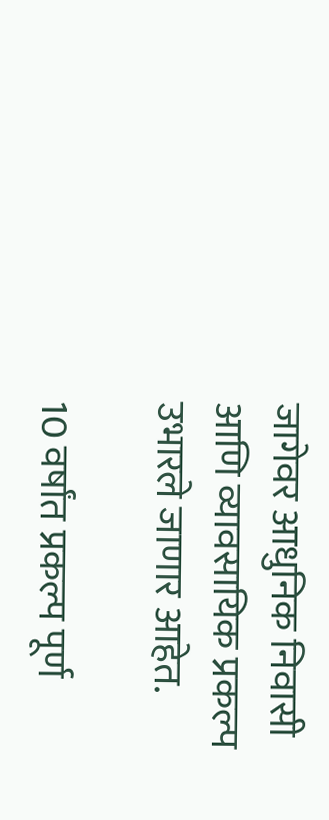जागेवर आधुनिक निवासी आणि व्यावसायिक प्रकल्प उभारले जाणार आहेत.

10 वर्षांत प्रकल्प पूर्ण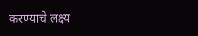करण्याचे लक्ष्य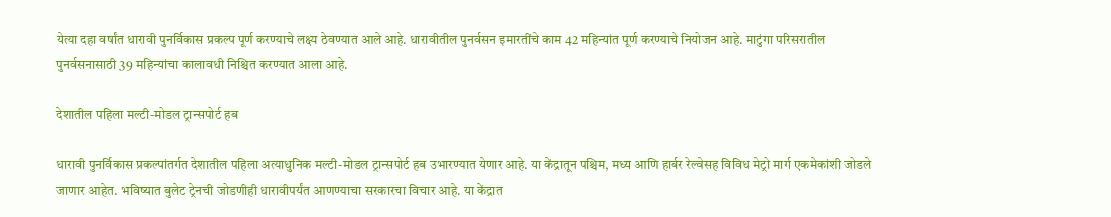येत्या दहा वर्षांत धारावी पुनर्विकास प्रकल्प पूर्ण करण्याचे लक्ष्य ठेवण्यात आले आहे. धारावीतील पुनर्वसन इमारतींचे काम 42 महिन्यांत पूर्ण करण्याचे नियोजन आहे. माटुंगा परिसरातील पुनर्वसनासाठी 39 महिन्यांचा कालावधी निश्चित करण्यात आला आहे.

देशातील पहिला मल्टी-मोडल ट्रान्सपोर्ट हब

धारावी पुनर्विकास प्रकल्पांतर्गत देशातील पहिला अत्याधुनिक मल्टी-मोडल ट्रान्सपोर्ट हब उभारण्यात येणार आहे. या केंद्रातून पश्चिम, मध्य आणि हार्बर रेल्वेसह विविध मेट्रो मार्ग एकमेकांशी जोडले जाणार आहेत. भविष्यात बुलेट ट्रेनची जोडणीही धारावीपर्यंत आणण्याचा सरकारचा विचार आहे. या केंद्रात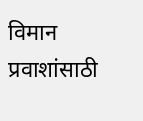विमान प्रवाशांसाठी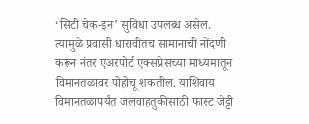‘सिटी चेक-इन’ सुविधा उपलब्ध असेल. त्यामुळे प्रवासी धारावीतच सामानाची नोंदणी करून नंतर एअरपोर्ट एक्सप्रेसच्या माध्यमातून विमानतळावर पोहोचू शकतील. याशिवाय विमानतळापर्यंत जलवाहतुकीसाठी फास्ट जेट्टी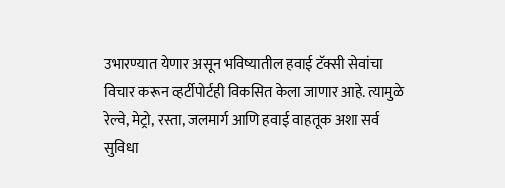उभारण्यात येणार असून भविष्यातील हवाई टॅक्सी सेवांचा विचार करून व्हर्टीपोर्टही विकसित केला जाणार आहे. त्यामुळे रेल्वे, मेट्रो, रस्ता, जलमार्ग आणि हवाई वाहतूक अशा सर्व सुविधा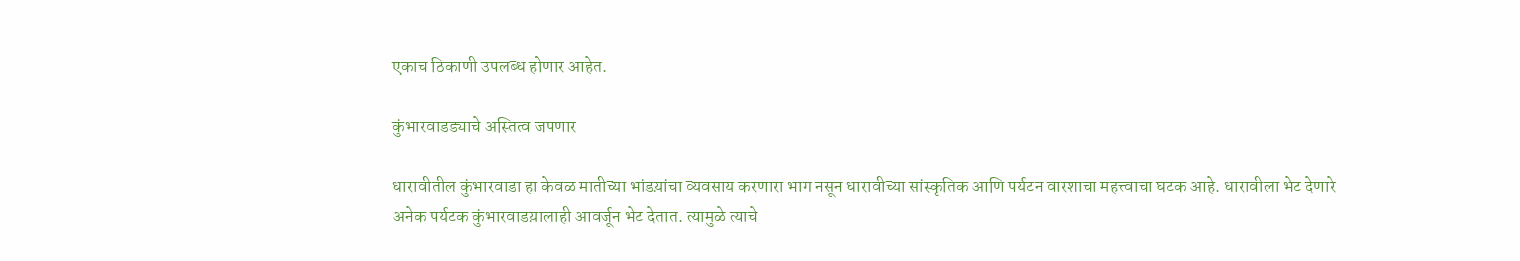एकाच ठिकाणी उपलब्ध होणार आहेत.

कुंभारवाडड्याचे अस्तित्व जपणार

धारावीतील कुंभारवाडा हा केवळ मातीच्या भांडय़ांचा व्यवसाय करणारा भाग नसून धारावीच्या सांस्कृतिक आणि पर्यटन वारशाचा महत्त्वाचा घटक आहे. धारावीला भेट देणारे अनेक पर्यटक कुंभारवाडय़ालाही आवर्जून भेट देतात. त्यामुळे त्याचे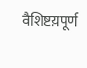वैशिष्टय़पूर्ण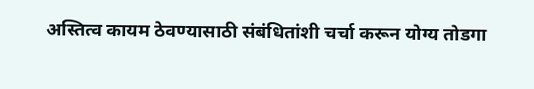अस्तित्व कायम ठेवण्यासाठी संबंधितांशी चर्चा करून योग्य तोडगा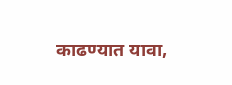काढण्यात यावा,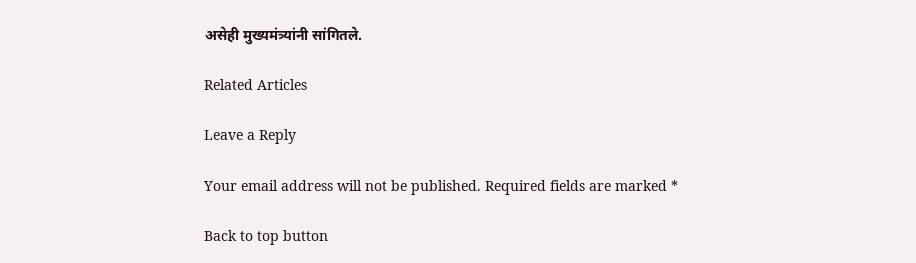असेही मुख्यमंत्र्यांनी सांगितले.

Related Articles

Leave a Reply

Your email address will not be published. Required fields are marked *

Back to top button